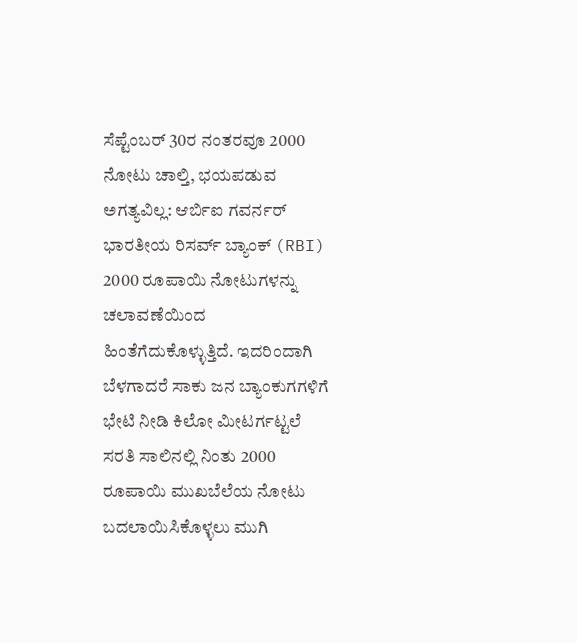ಸೆಪ್ಟೆಂಬರ್ 30ರ ನಂತರವೂ 2000 ನೋಟು ಚಾಲ್ತಿ, ಭಯಪಡುವ ಅಗತ್ಯವಿಲ್ಲ: ಆರ್ಬಿಐ ಗವರ್ನರ್
ಭಾರತೀಯ ರಿಸರ್ವ್ ಬ್ಯಾಂಕ್ (RBI) 2000 ರೂಪಾಯಿ ನೋಟುಗಳನ್ನು ಚಲಾವಣೆಯಿಂದ ಹಿಂತೆಗೆದುಕೊಳ್ಳುತ್ತಿದೆ. ಇದರಿಂದಾಗಿ ಬೆಳಗಾದರೆ ಸಾಕು ಜನ ಬ್ಯಾಂಕುಗಗಳಿಗೆ ಭೇಟಿ ನೀಡಿ ಕಿಲೋ ಮೀಟರ್ಗಟ್ಟಲೆ ಸರತಿ ಸಾಲಿನಲ್ಲಿ ನಿಂತು 2000 ರೂಪಾಯಿ ಮುಖಬೆಲೆಯ ನೋಟು ಬದಲಾಯಿಸಿಕೊಳ್ಳಲು ಮುಗಿ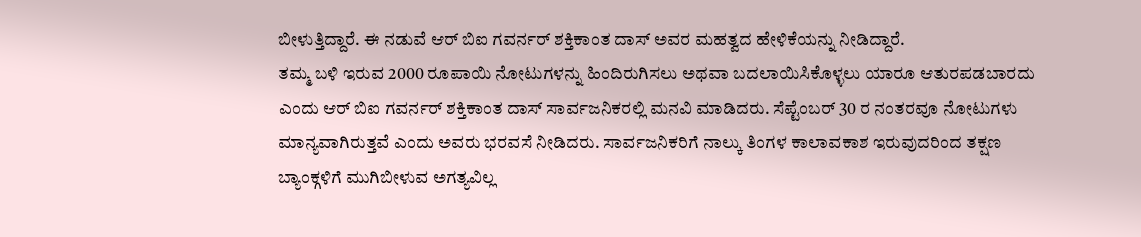ಬೀಳುತ್ತಿದ್ದಾರೆ. ಈ ನಡುವೆ ಆರ್ ಬಿಐ ಗವರ್ನರ್ ಶಕ್ತಿಕಾಂತ ದಾಸ್ ಅವರ ಮಹತ್ವದ ಹೇಳಿಕೆಯನ್ನು ನೀಡಿದ್ದಾರೆ.
ತಮ್ಮ ಬಳಿ ಇರುವ 2000 ರೂಪಾಯಿ ನೋಟುಗಳನ್ನು ಹಿಂದಿರುಗಿಸಲು ಅಥವಾ ಬದಲಾಯಿಸಿಕೊಳ್ಳಲು ಯಾರೂ ಆತುರಪಡಬಾರದು ಎಂದು ಆರ್ ಬಿಐ ಗವರ್ನರ್ ಶಕ್ತಿಕಾಂತ ದಾಸ್ ಸಾರ್ವಜನಿಕರಲ್ಲಿ ಮನವಿ ಮಾಡಿದರು. ಸೆಪ್ಟೆಂಬರ್ 30 ರ ನಂತರವೂ ನೋಟುಗಳು ಮಾನ್ಯವಾಗಿರುತ್ತವೆ ಎಂದು ಅವರು ಭರವಸೆ ನೀಡಿದರು. ಸಾರ್ವಜನಿಕರಿಗೆ ನಾಲ್ಕು ತಿಂಗಳ ಕಾಲಾವಕಾಶ ಇರುವುದರಿಂದ ತಕ್ಷಣ ಬ್ಯಾಂಕ್ಗಳಿಗೆ ಮುಗಿಬೀಳುವ ಅಗತ್ಯವಿಲ್ಲ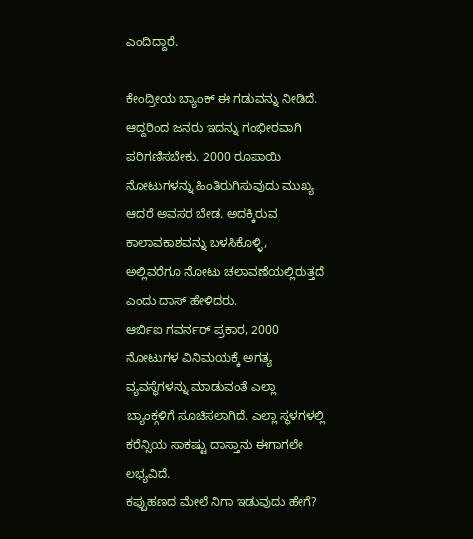ಎಂದಿದ್ದಾರೆ.

ಕೇಂದ್ರೀಯ ಬ್ಯಾಂಕ್ ಈ ಗಡುವನ್ನು ನೀಡಿದೆ. ಆದ್ದರಿಂದ ಜನರು ಇದನ್ನು ಗಂಭೀರವಾಗಿ ಪರಿಗಣಿಸಬೇಕು. 2000 ರೂಪಾಯಿ ನೋಟುಗಳನ್ನು ಹಿಂತಿರುಗಿಸುವುದು ಮುಖ್ಯ ಆದರೆ ಅವಸರ ಬೇಡ. ಅದಕ್ಕಿರುವ ಕಾಲಾವಕಾಶವನ್ನು ಬಳಸಿಕೊಳ್ಳಿ, ಅಲ್ಲಿವರೆಗೂ ನೋಟು ಚಲಾವಣೆಯಲ್ಲಿರುತ್ತದೆ ಎಂದು ದಾಸ್ ಹೇಳಿದರು.
ಆರ್ಬಿಐ ಗವರ್ನರ್ ಪ್ರಕಾರ, 2000 ನೋಟುಗಳ ವಿನಿಮಯಕ್ಕೆ ಅಗತ್ಯ ವ್ಯವಸ್ಥೆಗಳನ್ನು ಮಾಡುವಂತೆ ಎಲ್ಲಾ ಬ್ಯಾಂಕ್ಗಳಿಗೆ ಸೂಚಿಸಲಾಗಿದೆ. ಎಲ್ಲಾ ಸ್ಥಳಗಳಲ್ಲಿ ಕರೆನ್ಸಿಯ ಸಾಕಷ್ಟು ದಾಸ್ತಾನು ಈಗಾಗಲೇ ಲಭ್ಯವಿದೆ.
ಕಪ್ಪುಹಣದ ಮೇಲೆ ನಿಗಾ ಇಡುವುದು ಹೇಗೆ?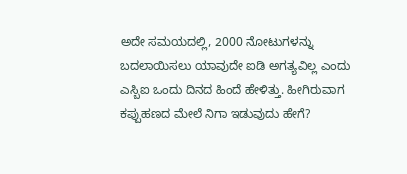ಅದೇ ಸಮಯದಲ್ಲಿ, 2000 ನೋಟುಗಳನ್ನು ಬದಲಾಯಿಸಲು ಯಾವುದೇ ಐಡಿ ಅಗತ್ಯವಿಲ್ಲ ಎಂದು ಎಸ್ಬಿಐ ಒಂದು ದಿನದ ಹಿಂದೆ ಹೇಳಿತ್ತು. ಹೀಗಿರುವಾಗ ಕಪ್ಪುಹಣದ ಮೇಲೆ ನಿಗಾ ಇಡುವುದು ಹೇಗೆ?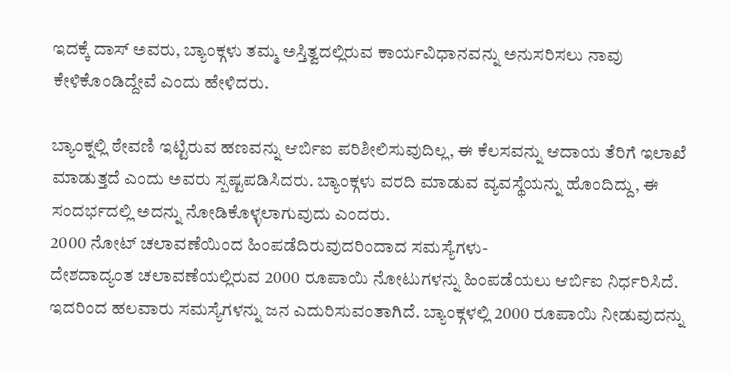ಇದಕ್ಕೆ ದಾಸ್ ಅವರು, ಬ್ಯಾಂಕ್ಗಳು ತಮ್ಮ ಅಸ್ತಿತ್ವದಲ್ಲಿರುವ ಕಾರ್ಯವಿಧಾನವನ್ನು ಅನುಸರಿಸಲು ನಾವು ಕೇಳಿಕೊಂಡಿದ್ದೇವೆ ಎಂದು ಹೇಳಿದರು.

ಬ್ಯಾಂಕ್ನಲ್ಲಿ ಠೇವಣಿ ಇಟ್ಟಿರುವ ಹಣವನ್ನು ಆರ್ಬಿಐ ಪರಿಶೀಲಿಸುವುದಿಲ್ಲ, ಈ ಕೆಲಸವನ್ನು ಆದಾಯ ತೆರಿಗೆ ಇಲಾಖೆ ಮಾಡುತ್ತದೆ ಎಂದು ಅವರು ಸ್ಪಷ್ಟಪಡಿಸಿದರು. ಬ್ಯಾಂಕ್ಗಳು ವರದಿ ಮಾಡುವ ವ್ಯವಸ್ಥೆಯನ್ನು ಹೊಂದಿದ್ದು, ಈ ಸಂದರ್ಭದಲ್ಲಿ ಅದನ್ನು ನೋಡಿಕೊಳ್ಳಲಾಗುವುದು ಎಂದರು.
2000 ನೋಟ್ ಚಲಾವಣೆಯಿಂದ ಹಿಂಪಡೆದಿರುವುದರಿಂದಾದ ಸಮಸ್ಯೆಗಳು-
ದೇಶದಾದ್ಯಂತ ಚಲಾವಣೆಯಲ್ಲಿರುವ 2000 ರೂಪಾಯಿ ನೋಟುಗಳನ್ನು ಹಿಂಪಡೆಯಲು ಆರ್ಬಿಐ ನಿರ್ಧರಿಸಿದೆ. ಇದರಿಂದ ಹಲವಾರು ಸಮಸ್ಯೆಗಳನ್ನು ಜನ ಎದುರಿಸುವಂತಾಗಿದೆ. ಬ್ಯಾಂಕ್ಗಳಲ್ಲಿ 2000 ರೂಪಾಯಿ ನೀಡುವುದನ್ನು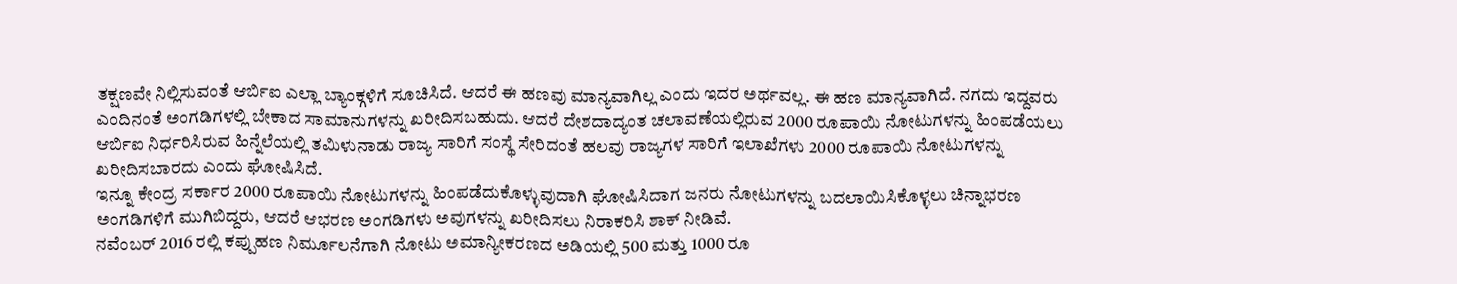ತಕ್ಷಣವೇ ನಿಲ್ಲಿಸುವಂತೆ ಆರ್ಬಿಐ ಎಲ್ಲಾ ಬ್ಯಾಂಕ್ಗಳಿಗೆ ಸೂಚಿಸಿದೆ. ಆದರೆ ಈ ಹಣವು ಮಾನ್ಯವಾಗಿಲ್ಲ ಎಂದು ಇದರ ಅರ್ಥವಲ್ಲ. ಈ ಹಣ ಮಾನ್ಯವಾಗಿದೆ. ನಗದು ಇದ್ದವರು ಎಂದಿನಂತೆ ಅಂಗಡಿಗಳಲ್ಲಿ ಬೇಕಾದ ಸಾಮಾನುಗಳನ್ನು ಖರೀದಿಸಬಹುದು. ಆದರೆ ದೇಶದಾದ್ಯಂತ ಚಲಾವಣೆಯಲ್ಲಿರುವ 2000 ರೂಪಾಯಿ ನೋಟುಗಳನ್ನು ಹಿಂಪಡೆಯಲು ಆರ್ಬಿಐ ನಿರ್ಧರಿಸಿರುವ ಹಿನ್ನೆಲೆಯಲ್ಲಿ ತಮಿಳುನಾಡು ರಾಜ್ಯ ಸಾರಿಗೆ ಸಂಸ್ಥೆ ಸೇರಿದಂತೆ ಹಲವು ರಾಜ್ಯಗಳ ಸಾರಿಗೆ ಇಲಾಖೆಗಳು 2000 ರೂಪಾಯಿ ನೋಟುಗಳನ್ನು ಖರೀದಿಸಬಾರದು ಎಂದು ಘೋಷಿಸಿದೆ.
ಇನ್ನೂ ಕೇಂದ್ರ ಸರ್ಕಾರ 2000 ರೂಪಾಯಿ ನೋಟುಗಳನ್ನು ಹಿಂಪಡೆದುಕೊಳ್ಳುವುದಾಗಿ ಘೋಷಿಸಿದಾಗ ಜನರು ನೋಟುಗಳನ್ನು ಬದಲಾಯಿಸಿಕೊಳ್ಳಲು ಚಿನ್ನಾಭರಣ ಅಂಗಡಿಗಳಿಗೆ ಮುಗಿಬಿದ್ದರು, ಆದರೆ ಆಭರಣ ಅಂಗಡಿಗಳು ಅವುಗಳನ್ನು ಖರೀದಿಸಲು ನಿರಾಕರಿಸಿ ಶಾಕ್ ನೀಡಿವೆ.
ನವೆಂಬರ್ 2016 ರಲ್ಲಿ ಕಪ್ಪುಹಣ ನಿರ್ಮೂಲನೆಗಾಗಿ ನೋಟು ಅಮಾನ್ಯೀಕರಣದ ಅಡಿಯಲ್ಲಿ 500 ಮತ್ತು 1000 ರೂ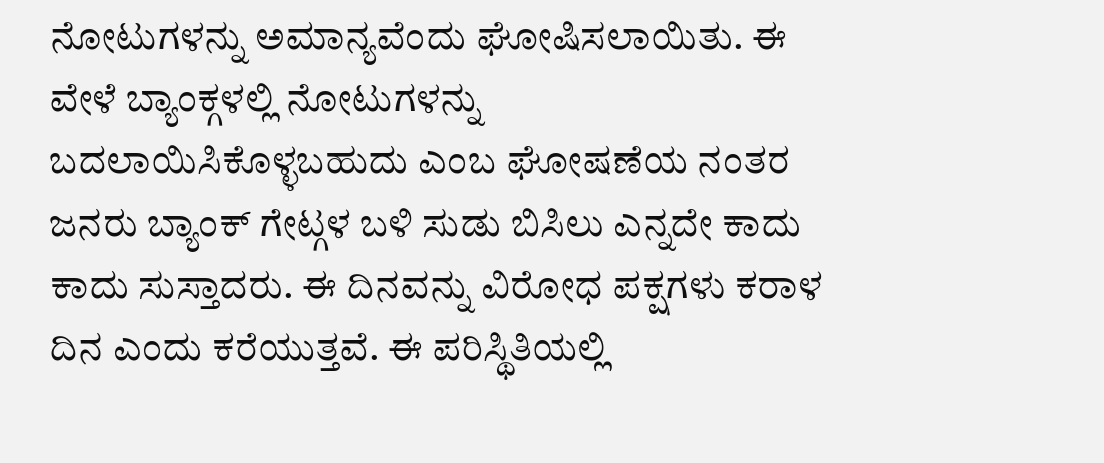ನೋಟುಗಳನ್ನು ಅಮಾನ್ಯವೆಂದು ಘೋಷಿಸಲಾಯಿತು. ಈ ವೇಳೆ ಬ್ಯಾಂಕ್ಗಳಲ್ಲಿ ನೋಟುಗಳನ್ನು ಬದಲಾಯಿಸಿಕೊಳ್ಳಬಹುದು ಎಂಬ ಘೋಷಣೆಯ ನಂತರ ಜನರು ಬ್ಯಾಂಕ್ ಗೇಟ್ಗಳ ಬಳಿ ಸುಡು ಬಿಸಿಲು ಎನ್ನದೇ ಕಾದು ಕಾದು ಸುಸ್ತಾದರು. ಈ ದಿನವನ್ನು ವಿರೋಧ ಪಕ್ಷಗಳು ಕರಾಳ ದಿನ ಎಂದು ಕರೆಯುತ್ತವೆ. ಈ ಪರಿಸ್ಥಿತಿಯಲ್ಲಿ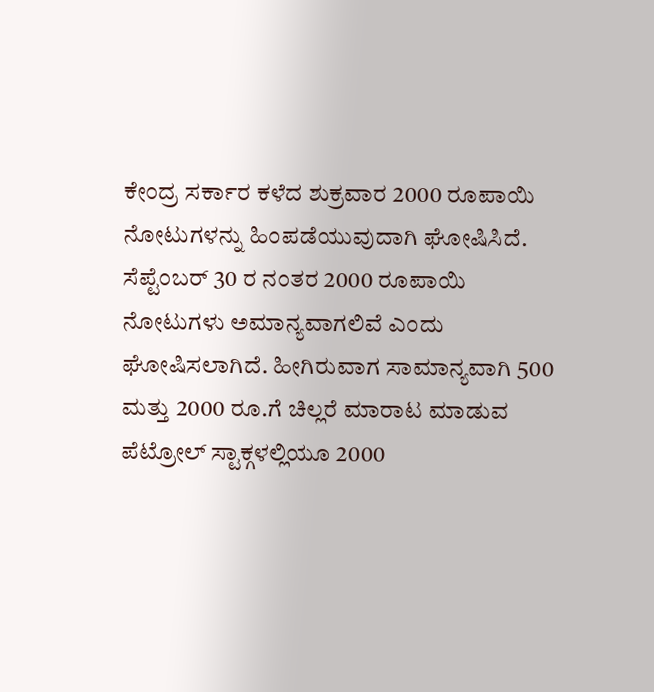ಕೇಂದ್ರ ಸರ್ಕಾರ ಕಳೆದ ಶುಕ್ರವಾರ 2000 ರೂಪಾಯಿ ನೋಟುಗಳನ್ನು ಹಿಂಪಡೆಯುವುದಾಗಿ ಘೋಷಿಸಿದೆ.
ಸೆಪ್ಟೆಂಬರ್ 30 ರ ನಂತರ 2000 ರೂಪಾಯಿ ನೋಟುಗಳು ಅಮಾನ್ಯವಾಗಲಿವೆ ಎಂದು ಘೋಷಿಸಲಾಗಿದೆ. ಹೀಗಿರುವಾಗ ಸಾಮಾನ್ಯವಾಗಿ 500 ಮತ್ತು 2000 ರೂ.ಗೆ ಚಿಲ್ಲರೆ ಮಾರಾಟ ಮಾಡುವ ಪೆಟ್ರೋಲ್ ಸ್ಟಾಕ್ಗಳಲ್ಲಿಯೂ 2000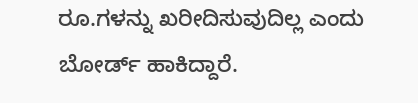ರೂ.ಗಳನ್ನು ಖರೀದಿಸುವುದಿಲ್ಲ ಎಂದು ಬೋರ್ಡ್ ಹಾಕಿದ್ದಾರೆ.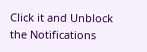Click it and Unblock the Notifications